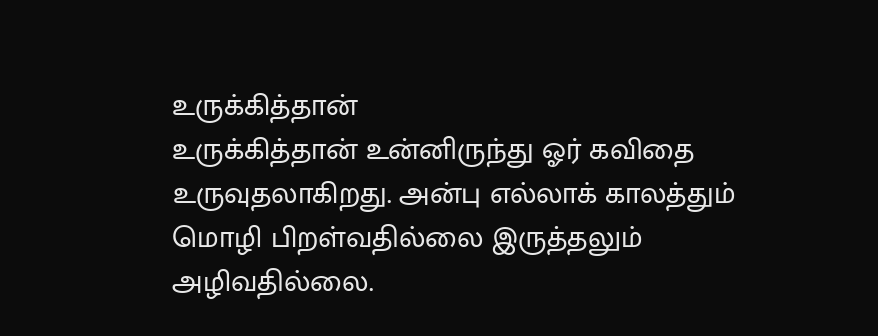உருக்கித்தான்
உருக்கித்தான் உன்னிருந்து ஓர் கவிதை உருவுதலாகிறது. அன்பு எல்லாக் காலத்தும் மொழி பிறள்வதில்லை இருத்தலும் அழிவதில்லை.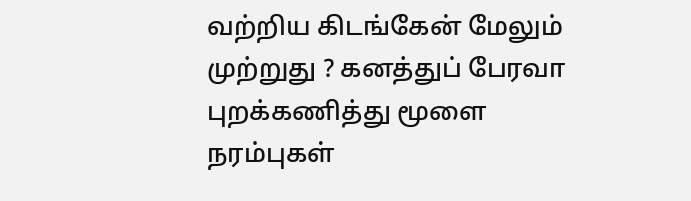வற்றிய கிடங்கேன் மேலும் முற்றுது ? கனத்துப் பேரவா புறக்கணித்து மூளை நரம்புகள்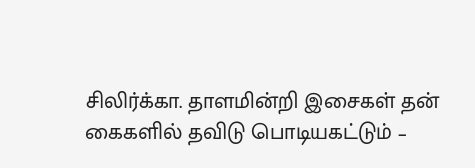சிலிர்க்கா. தாளமின்றி இசைகள் தன் கைகளில் தவிடு பொடியகட்டும் –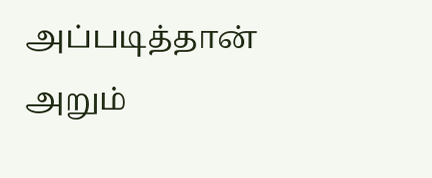அப்படித்தான் அறும்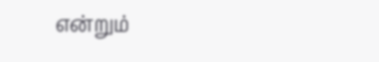என்றும்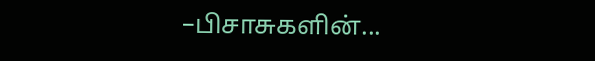–பிசாசுகளின்...